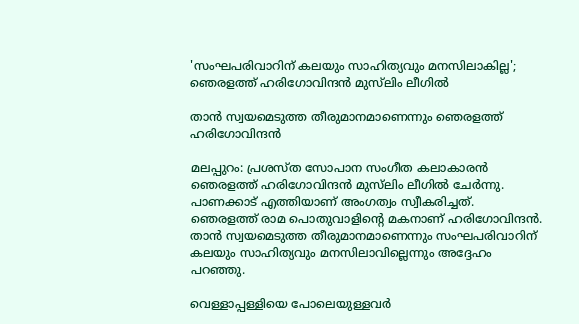'സംഘപരിവാറിന് കലയും സാഹിത്യവും മനസിലാകില്ല'; ഞെരളത്ത് ഹരിഗോവിന്ദൻ മുസ്‌ലിം ലീഗിൽ

താന്‍ സ്വയമെടുത്ത തീരുമാനമാണെന്നും ഞെരളത്ത് ഹരിഗോവിന്ദൻ

മലപ്പുറം: പ്രശസ്ത സോപാന സംഗീത കലാകാരന്‍ ഞെരളത്ത് ഹരിഗോവിന്ദന്‍ മുസ്‌ലിം ലീഗില്‍ ചേർന്നു. പാണക്കാട് എത്തിയാണ് അംഗത്വം സ്വീകരിച്ചത്. ഞെരളത്ത് രാമ പൊതുവാളിന്റെ മകനാണ് ഹരിഗോവിന്ദന്‍. താന്‍ സ്വയമെടുത്ത തീരുമാനമാണെന്നും സംഘപരിവാറിന് കലയും സാഹിത്യവും മനസിലാവില്ലെന്നും അദ്ദേഹം പറഞ്ഞു.

വെള്ളാപ്പള്ളിയെ പോലെയുള്ളവര്‍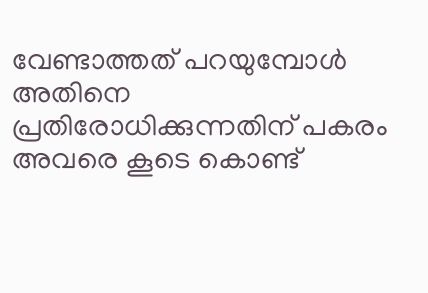വേണ്ടാത്തത് പറയുമ്പോള്‍ അതിനെ പ്രതിരോധിക്കുന്നതിന് പകരം അവരെ കൂടെ കൊണ്ട്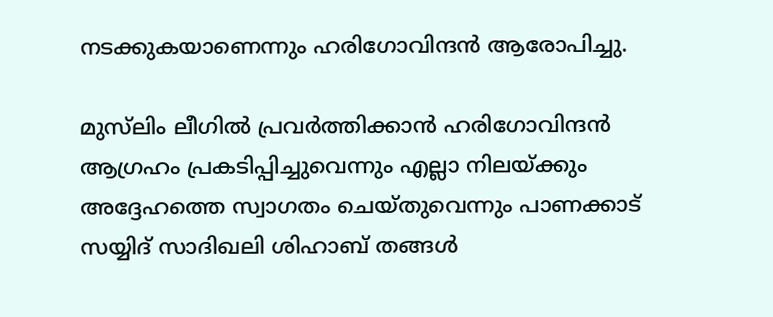നടക്കുകയാണെന്നും ഹരിഗോവിന്ദന്‍ ആരോപിച്ചു.

മുസ്‌ലിം ലീഗില്‍ പ്രവര്‍ത്തിക്കാന്‍ ഹരിഗോവിന്ദന്‍ ആഗ്രഹം പ്രകടിപ്പിച്ചുവെന്നും എല്ലാ നിലയ്ക്കും അദ്ദേഹത്തെ സ്വാഗതം ചെയ്തുവെന്നും പാണക്കാട് സയ്യിദ് സാദിഖലി ശിഹാബ് തങ്ങള്‍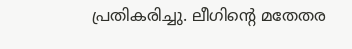പ്രതികരിച്ചു. ലീഗിന്റെ മതേതര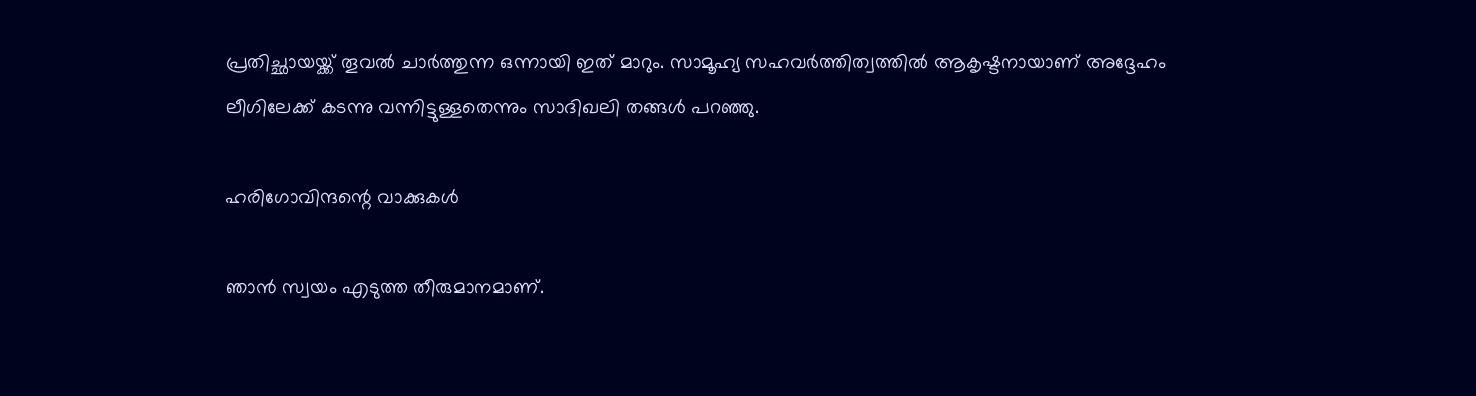പ്രതിച്ഛായയ്ക്ക് തൂവല്‍ ചാര്‍ത്തുന്ന ഒന്നായി ഇത് മാറും. സാമൂഹ്യ സഹവര്‍ത്തിത്വത്തില്‍ ആകൃഷ്ടനായാണ് അദ്ദേഹം ലീഗിലേക്ക് കടന്നു വന്നിട്ടുള്ളതെന്നും സാദിഖലി തങ്ങള്‍ പറഞ്ഞു.

ഹരിഗോവിന്ദന്റെ വാക്കുകള്‍

ഞാന്‍ സ്വയം എടുത്ത തീരുമാനമാണ്.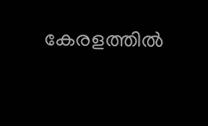കേരളത്തില്‍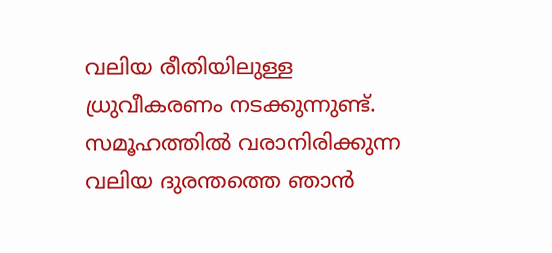വലിയ രീതിയിലുള്ള ധ്രുവീകരണം നടക്കുന്നുണ്ട്. സമൂഹത്തില്‍ വരാനിരിക്കുന്ന വലിയ ദുരന്തത്തെ ഞാന്‍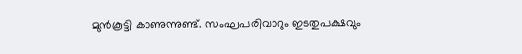മുന്‍കൂട്ടി കാണുന്നുണ്ട്. സംഘപരിവാറും ഇടതുപക്ഷവും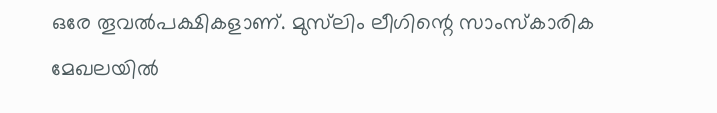ഒരേ തൂവല്‍പക്ഷികളാണ്. മുസ്‌ലിം ലീഗിന്റെ സാംസ്‌കാരിക മേഖലയില്‍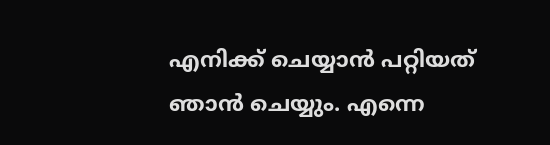എനിക്ക് ചെയ്യാന്‍ പറ്റിയത് ഞാന്‍ ചെയ്യും. എന്നെ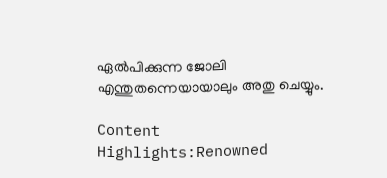ഏല്‍പിക്കുന്ന ജോലി എന്തുതന്നെയായാലും അതു ചെയ്യും.

Content Highlights:Renowned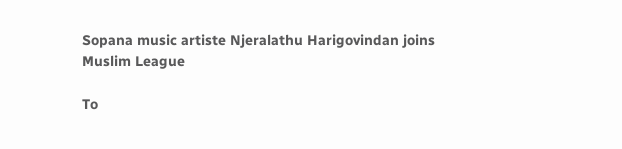Sopana music artiste Njeralathu Harigovindan joins Muslim League

To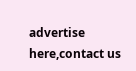advertise here,contact us